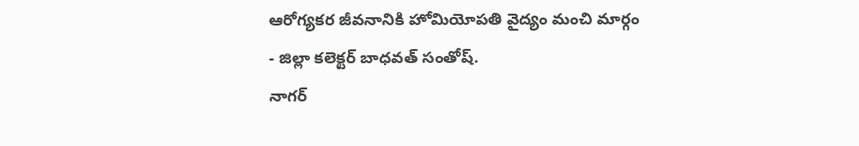ఆరోగ్యకర జీవనానికి హోమియోపతి వైద్యం మంచి మార్గం
- జిల్లా కలెక్టర్ బాధవత్ సంతోష్.
నాగర్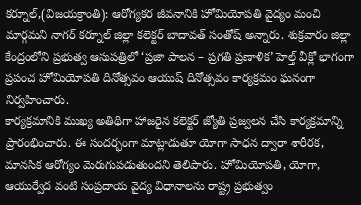కర్నూల్,(విజయక్రాంతి): ఆరోగ్యకర జీవనానికి హోమియోపతి వైద్యం మంచి మార్గమని నాగర్ కర్నూల్ జిల్లా కలెక్టర్ బాదావత్ సంతోష్ అన్నారు. శుక్రవారం జిల్లా కేంద్రంలోని ప్రభుత్వ ఆసుపత్రిలో ‘ప్రజా పాలన – ప్రగతి ప్రణాళిక’ హెల్త్ వీక్లో భాగంగా ప్రపంచ హోమియోపతి దినోత్సవం ఆయుష్ దినోత్సవం కార్యక్రమం ఘనంగా నిర్వహించారు.
కార్యక్రమానికి ముఖ్య అతిథిగా హాజరైన కలెక్టర్ జ్యోతి ప్రజ్వలన చేసి కార్యక్రమాన్ని ప్రారంభించారు. ఈ సందర్భంగా మాట్లాడుతూ యోగా సాధన ద్వారా శారీరక, మానసిక ఆరోగ్యం మెరుగుపడుతుందని తెలిపారు. హోమియోపతి, యోగా, ఆయుర్వేద వంటి సంప్రదాయ వైద్య విధానాలను రాష్ట్ర ప్రభుత్వం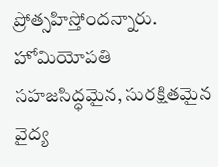ప్రోత్సహిస్తోందన్నారు. హోమియోపతి సహజసిద్ధమైన, సురక్షితమైన వైద్య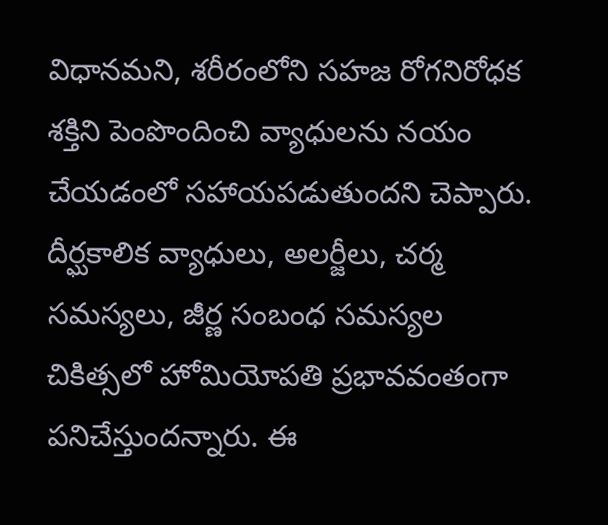విధానమని, శరీరంలోని సహజ రోగనిరోధక శక్తిని పెంపొందించి వ్యాధులను నయం చేయడంలో సహాయపడుతుందని చెప్పారు. దీర్ఘకాలిక వ్యాధులు, అలర్జీలు, చర్మ సమస్యలు, జీర్ణ సంబంధ సమస్యల చికిత్సలో హోమియోపతి ప్రభావవంతంగా పనిచేస్తుందన్నారు. ఈ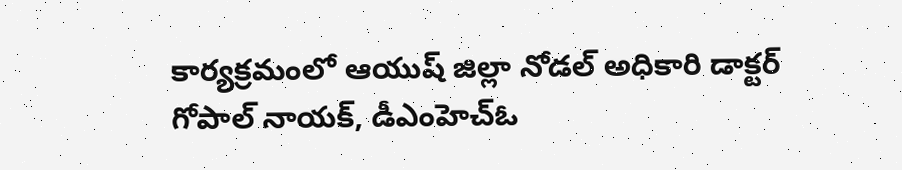కార్యక్రమంలో ఆయుష్ జిల్లా నోడల్ అధికారి డాక్టర్ గోపాల్ నాయక్, డీఎంహెచ్ఓ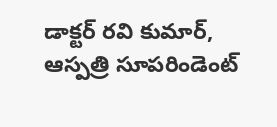డాక్టర్ రవి కుమార్, ఆస్పత్రి సూపరిండెంట్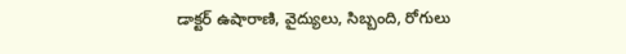డాక్టర్ ఉషారాణి, వైద్యులు, సిబ్బంది, రోగులు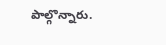పాల్గొన్నారు.